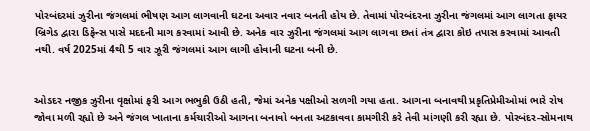પોરબંદરમાં ઝુરીના જંગલમાં ભીષણ આગ લાગવાની ઘટના અવાર નવાર બનતી હોય છે. તેવામાં પોરબંદરના ઝુરીના જંગલમાં આગ લાગતા ફાયર બ્રિગેડ દ્વારા ડિફેન્સ પાસે મદદની માગ કરવામાં આવી છે. અનેક વાર ઝુરીના જંગલમાં આગ લાગવા છતાં તંત્ર દ્વારા કોઇ તપાસ કરવામાં આવતી નથી. વર્ષ 2025માં 4થી 5 વાર ઝૂરી જંગલમાં આગ લાગી હોવાની ઘટના બની છે.


ઓડદર નજીક ઝુરીના વૃક્ષોમાં ફરી આગ ભભુકી ઉઠી હતી, જેમાં અનેક પક્ષીઓ સળગી ગયા હતા. આગના બનાવથી પ્રકૃતિપ્રેમીઓમાં ભારે રોષ જોવા મળી રહ્યો છે અને જંગલ ખાતાના કર્મચારીઓ આગના બનાવો બનતા અટકાવવા કામગીરી કરે તેવી માંગણી કરી રહ્યા છે. પોરબંદર-સોમનાથ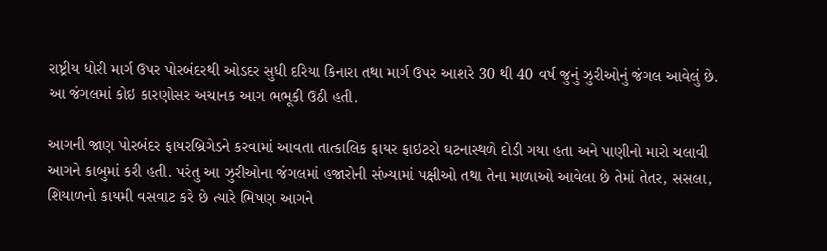રાષ્ટ્રીય ધોરી માર્ગ ઉપર પોરબંદરથી ઓડદર સુધી દરિયા કિનારા તથા માર્ગ ઉપર આશરે 30 થી 40 વર્ષ જુનું ઝુરીઓનું જંગલ આવેલું છે. આ જંગલમાં કોઇ કારણોસર અચાનક આગ ભભૂકી ઉઠી હતી.

આગની જાણ પોરબંદર ફાયરબ્રિગેડને કરવામાં આવતા તાત્કાલિક ફાયર ફાઇટરો ઘટનાસ્થળે દોડી ગયા હતા અને પાણીનો મારો ચલાવી આગને કાબુમાં કરી હતી. પરંતુ આ ઝુરીઓના જંગલમાં હજારોની સંખ્યામાં પક્ષીઓ તથા તેના માળાઓ આવેલા છે તેમાં તેતર, સસલા, શિયાળનો કાયમી વસવાટ કરે છે ત્યારે ભિષણ આગને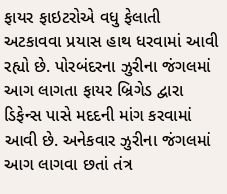ફાયર ફાઇટરોએ વધુ ફેલાતી અટકાવવા પ્રયાસ હાથ ધરવામાં આવી રહ્યો છે. પોરબંદરના ઝુરીના જંગલમાં આગ લાગતા ફાયર બ્રિગેડ દ્વારા ડિફેન્સ પાસે મદદની માંગ કરવામાં આવી છે. અનેકવાર ઝુરીના જંગલમાં આગ લાગવા છતાં તંત્ર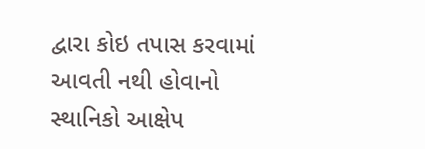દ્વારા કોઇ તપાસ કરવામાં આવતી નથી હોવાનો સ્થાનિકો આક્ષેપ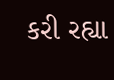કરી રહ્યા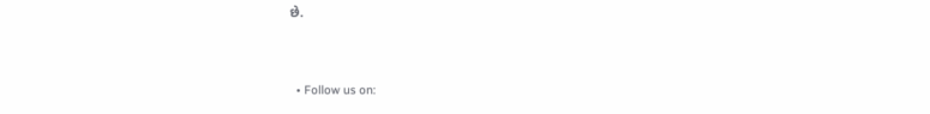છે.


  • Follow us on: